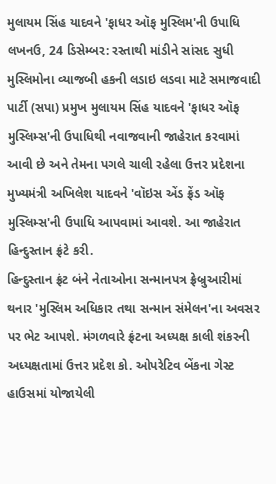મુલાયમ સિંહ યાદવને 'ફાધર ઑફ મુસ્લિમ'ની ઉપાધિ
લખનઉ, 24 ડિસેમ્બર: રસ્તાથી માંડીને સાંસદ સુધી મુસ્લિમોના વ્યાજબી હકની લડાઇ લડવા માટે સમાજવાદી પાર્ટી (સપા) પ્રમુખ મુલાયમ સિંહ યાદવને 'ફાધર ઑફ મુસ્લિમ્સ'ની ઉપાધિથી નવાજવાની જાહેરાત કરવામાં આવી છે અને તેમના પગલે ચાલી રહેલા ઉત્તર પ્રદેશના મુખ્યમંત્રી અખિલેશ યાદવને 'વૉઇસ એંડ ફ્રેંડ ઑફ મુસ્લિમ્સ'ની ઉપાધિ આપવામાં આવશે. આ જાહેરાત હિન્દુસ્તાન ફ્રંટે કરી.
હિન્દુસ્તાન ફ્રંટ બંને નેતાઓના સન્માનપત્ર ફ્રેબ્રુઆરીમાં થનાર 'મુસ્લિમ અધિકાર તથા સન્માન સંમેલન'ના અવસર પર ભેટ આપશે. મંગળવારે ફ્રંટના અધ્યક્ષ કાલી શંકરની અધ્યક્ષતામાં ઉત્તર પ્રદેશ કો. ઓપરેટિવ બેંકના ગેસ્ટ હાઉસમાં યોજાયેલી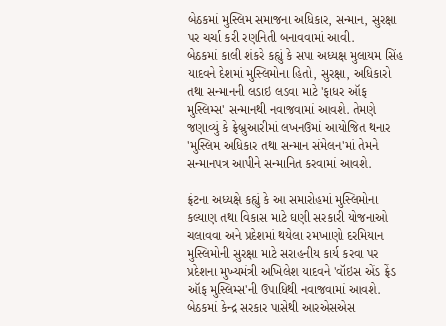બેઠકમાં મુસ્લિમ સમાજના અધિકાર, સન્માન, સુરક્ષા પર ચર્ચા કરી રણનિતી બનાવવામાં આવી.
બેઠકમાં કાલી શંકરે કહ્યું કે સપા અધ્યક્ષ મુલાયમ સિંહ યાદવને દેશમાં મુસ્લિમોના હિતો, સુરક્ષા, અધિકારો તથા સન્માનની લડાઇ લડવા માટે 'ફાધર ઑફ મુસ્લિમ્સ' સન્માનથી નવાજવામાં આવશે. તેમણે જણાવ્યું કે ફ્રેબ્રુઆરીમાં લખનઉમાં આયોજિત થનાર 'મુસ્લિમ અધિકાર તથા સન્માન સંમેલન'માં તેમને સન્માનપત્ર આપીને સન્માનિત કરવામાં આવશે.

ફ્રંટના અધ્યક્ષે કહ્યું કે આ સમારોહમાં મુસ્લિમોના કલ્યાણ તથા વિકાસ માટે ઘણી સરકારી યોજનાઓ ચલાવવા અને પ્રદેશમાં થયેલા રમખાણો દરમિયાન મુસ્લિમોની સુરક્ષા માટે સરાહનીય કાર્ય કરવા પર પ્રદેશના મુખ્યમંત્રી અખિલેશ યાદવને 'વૉઇસ એંડ ફ્રેંડ ઑફ મુસ્લિમ્સ'ની ઉપાધિથી નવાજવામાં આવશે.
બેઠકમાં કેન્દ્ર સરકાર પાસેથી આરએસએસ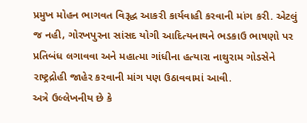પ્રમુખ મોહન ભાગવત વિરૂદ્ધ આકરી કાર્યવાહી કરવાની માંગ કરી. એટલું જ નહી, ગોરખપુરના સાંસદ યોગી આદિત્યનાથને ભડકાઉ ભાષણો પર પ્રતિબંધ લગાવવા અને મહાત્મા ગાંધીના હત્યારા નાથુરામ ગોડસેને રાષ્ટ્રદ્રોહી જાહેર કરવાની માંગ પણ ઉઠાવવામાં આવી.
અત્રે ઉલ્લેખનીય છે કે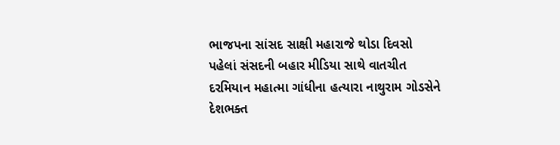ભાજપના સાંસદ સાક્ષી મહારાજે થોડા દિવસો પહેલાં સંસદની બહાર મીડિયા સાથે વાતચીત દરમિયાન મહાત્મા ગાંધીના હત્યારા નાથુરામ ગોડસેને દેશભક્ત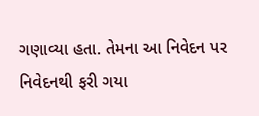ગણાવ્યા હતા. તેમના આ નિવેદન પર નિવેદનથી ફરી ગયા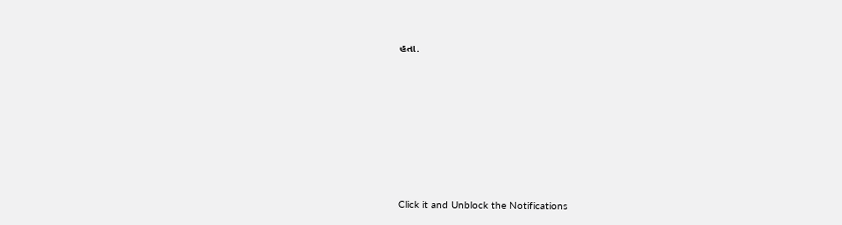હતા.












Click it and Unblock the Notifications